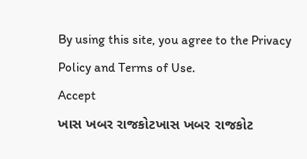By using this site, you agree to the Privacy Policy and Terms of Use.
Accept
ખાસ ખબર રાજકોટખાસ ખબર રાજકોટ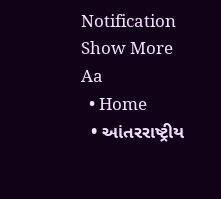Notification Show More
Aa
  • Home
  • આંતરરાષ્ટ્રીય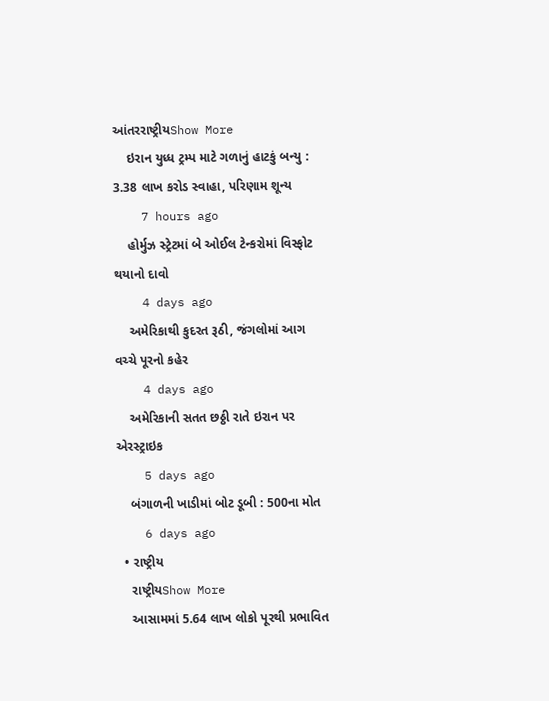આંતરરાષ્ટ્રીયShow More
    ઇરાન યુધ્ધ ટ્રમ્પ માટે ગળાનું હાટકું બન્યુ : 3.38 લાખ કરોડ સ્વાહા, પરિણામ શૂન્ય
    7 hours ago
    હોર્મુઝ સ્ટ્રેટમાં બે ઓઈલ ટેન્કરોમાં વિસ્ફોટ થયાનો દાવો
    4 days ago
    અમેરિકાથી કુદરત રૂઠી, જંગલોમાં આગ વચ્ચે પૂરનો કહેર
    4 days ago
    અમેરિકાની સતત છઠ્ઠી રાતે ઇરાન પર એરસ્ટ્રાઇક
    5 days ago
    બંગાળની ખાડીમાં બોટ ડૂબી : 500ના મોત
    6 days ago
  • રાષ્ટ્રીય
    રાષ્ટ્રીયShow More
    આસામમાં 5.64 લાખ લોકો પૂરથી પ્રભાવિત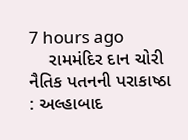7 hours ago
    રામમંદિર દાન ચોરી નૈતિક પતનની પરાકાષ્ઠા : અલ્હાબાદ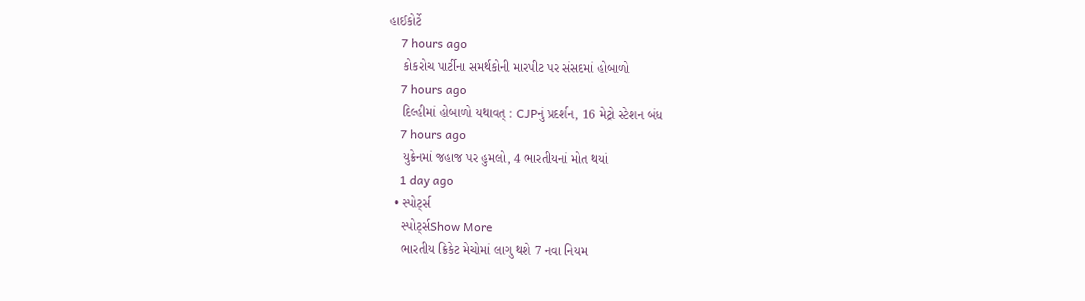હાઈકોર્ટે
    7 hours ago
    કોકરોચ પાર્ટીના સમર્થકોની મારપીટ પર સંસદમાં હોબાળો
    7 hours ago
    દિલ્હીમાં હોબાળો યથાવત્ : CJPનું પ્રદર્શન, 16 મેટ્રો સ્ટેશન બંધ
    7 hours ago
    યુક્રેનમાં જહાજ પર હુમલો, 4 ભારતીયનાં મોત થયાં
    1 day ago
  • સ્પોર્ટ્સ
    સ્પોર્ટ્સShow More
    ભારતીય ક્રિકેટ મેચોમાં લાગુ થશે 7 નવા નિયમ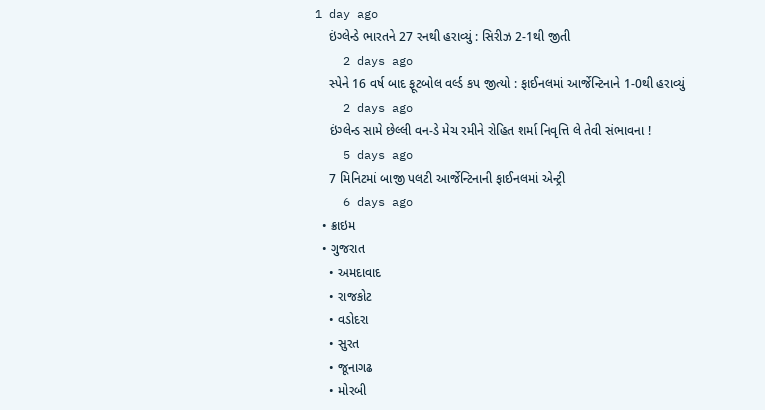1 day ago
    ઇંગ્લેન્ડે ભારતને 27 રનથી હરાવ્યું : સિરીઝ 2-1થી જીતી
    2 days ago
    સ્પેને 16 વર્ષ બાદ ફૂટબોલ વર્લ્ડ કપ જીત્યો : ફાઈનલમાં આર્જેન્ટિનાને 1-0થી હરાવ્યું
    2 days ago
    ઇંગ્લેન્ડ સામે છેલ્લી વન-ડે મેચ રમીને રોહિત શર્મા નિવૃત્તિ લે તેવી સંભાવના !
    5 days ago
    7 મિનિટમાં બાજી પલટી આર્જેન્ટિનાની ફાઈનલમાં એન્ટ્રી
    6 days ago
  • ક્રાઇમ
  • ગુજરાત
    • અમદાવાદ
    • રાજકોટ
    • વડોદરા
    • સુરત
    • જૂનાગઢ
    • મોરબી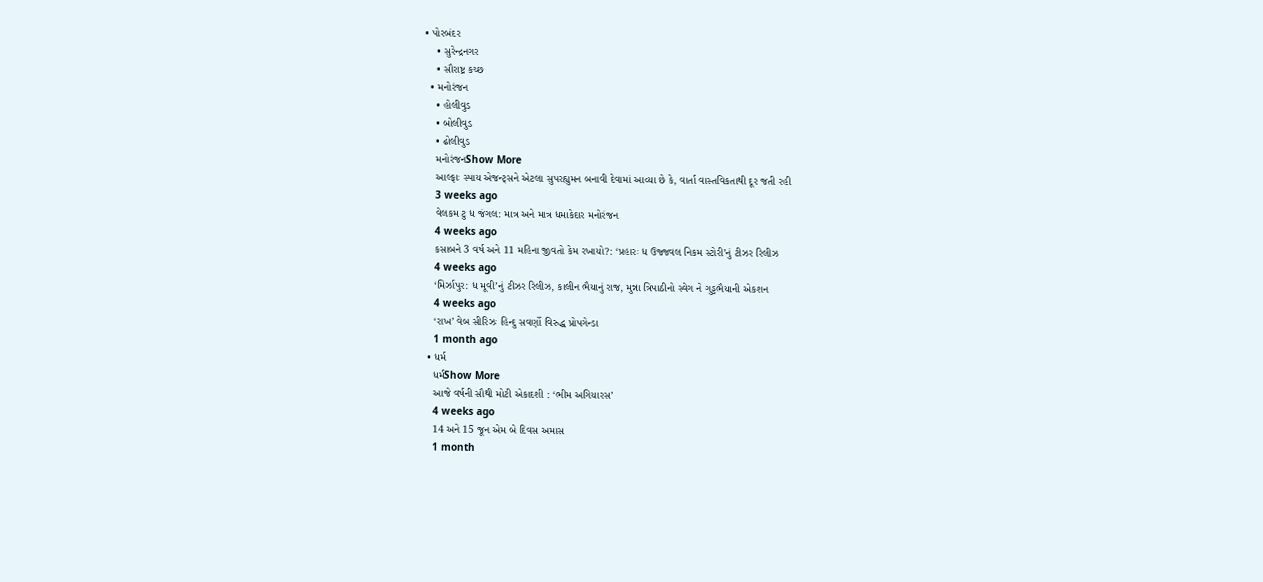• પોરબંદર
    • સુરેન્દ્રનગર
    • સૌરાષ્ટ્ર કચ્છ
  • મનોરંજન
    • હોલીવુડ
    • બોલીવુડ
    • ઢોલીવુડ
    મનોરંજનShow More
    આલ્ફાઃ સ્પાય એજન્ટ્સને એટલા સુપરહ્યુમન બનાવી દેવામાં આવ્યા છે કે, વાર્તા વાસ્તવિકતાથી દૂર જતી રહી
    3 weeks ago
    વેલકમ ટુ ધ જંગલ: માત્ર અને માત્ર ધમાકેદાર મનોરંજન
    4 weeks ago
    કસાબને 3 વર્ષ અને 11 મહિના જીવતો કેમ રખાયો?: ‘પ્રહારઃ ધ ઉજ્જવલ નિકમ સ્ટોરી’નું ટીઝર રિલીઝ
    4 weeks ago
    ‘મિર્ઝાપુર: ધ મૂવી’નું ટીઝર રિલીઝ, કાલીન ભૈયાનું રાજ, મુન્ના ત્રિપાઠીનો સ્વેગ ને ગુડ્ડભૈયાની એકશન
    4 weeks ago
    ‘રાખ’ વેબ સીરિઝઃ હિન્દુ સવર્ણો વિરુદ્ધ પ્રોપગેન્ડા
    1 month ago
  • ધર્મ
    ધર્મShow More
    આજે વર્ષની સૌથી મોટી એકાદશી : ‘ભીમ અગિયારસ’
    4 weeks ago
    14 અને 15 જૂન એમ બે દિવસ અમાસ
    1 month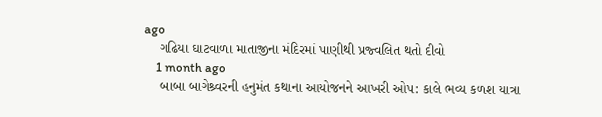ago
    ગઢિયા ઘાટવાળા માતાજીના મંદિરમાં પાણીથી પ્રજ્વલિત થતો દીવો
    1 month ago
    બાબા બાગેશ્ર્વરની હનુમંત કથાના આયોજનને આખરી ઓપ: કાલે ભવ્ય કળશ યાત્રા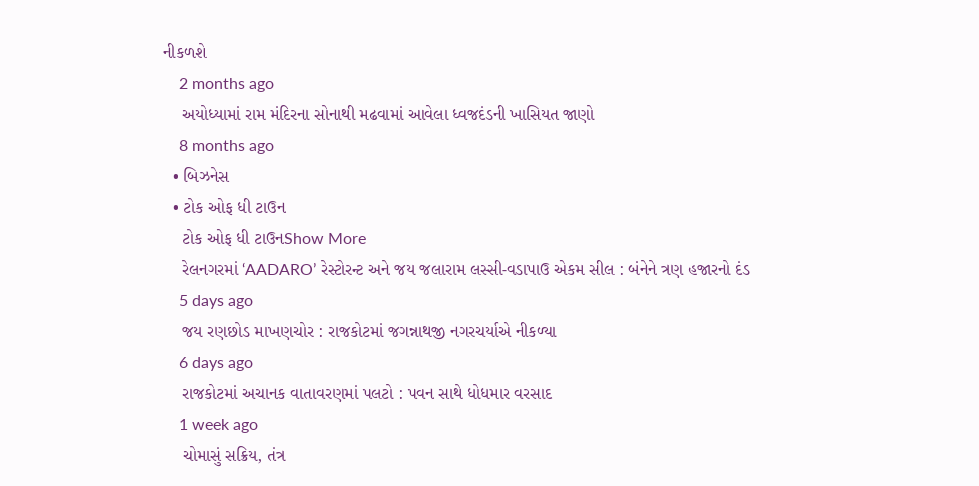નીકળશે
    2 months ago
    અયોધ્યામાં રામ મંદિરના સોનાથી મઢવામાં આવેલા ધ્વજદંડની ખાસિયત જાણો
    8 months ago
  • બિઝનેસ
  • ટોક ઓફ ધી ટાઉન
    ટોક ઓફ ધી ટાઉનShow More
    રેલનગરમાં ‘AADARO’ રેસ્ટોરન્ટ અને જય જલારામ લસ્સી-વડાપાઉ એકમ સીલ : બંનેને ત્રણ હજારનો દંડ
    5 days ago
    જય રણછોડ માખણચોર : રાજકોટમાં જગન્નાથજી નગરચર્યાએ નીકળ્યા
    6 days ago
    રાજકોટમાં અચાનક વાતાવરણમાં પલટો : પવન સાથે ધોધમાર વરસાદ
    1 week ago
    ચોમાસું સક્રિય, તંત્ર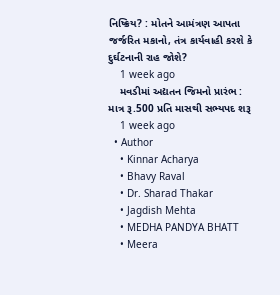નિષ્ક્રિય? : મોતને આમંત્રણ આપતા જર્જરિત મકાનો, તંત્ર કાર્યવાહી કરશે કે દુર્ઘટનાની રાહ જોશે?
    1 week ago
    મવડીમાં અદ્યતન જિમનો પ્રારંભ : માત્ર રૂ.500 પ્રતિ માસથી સભ્યપદ શરૂ
    1 week ago
  • Author
    • Kinnar Acharya
    • Bhavy Raval
    • Dr. Sharad Thakar
    • Jagdish Mehta
    • MEDHA PANDYA BHATT
    • Meera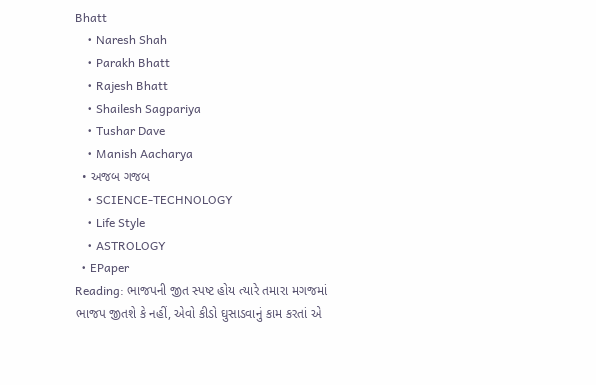Bhatt
    • Naresh Shah
    • Parakh Bhatt
    • Rajesh Bhatt
    • Shailesh Sagpariya
    • Tushar Dave
    • Manish Aacharya
  • અજબ ગજબ
    • SCIENCE-TECHNOLOGY
    • Life Style
    • ASTROLOGY
  • EPaper
Reading: ભાજપની જીત સ્પષ્ટ હોય ત્યારે તમારા મગજમાં ભાજપ જીતશે કે નહીં, એવો કીડો ઘુસાડવાનું કામ કરતાં એ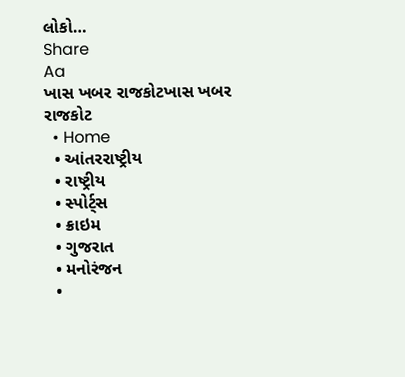લોકો…
Share
Aa
ખાસ ખબર રાજકોટખાસ ખબર રાજકોટ
  • Home
  • આંતરરાષ્ટ્રીય
  • રાષ્ટ્રીય
  • સ્પોર્ટ્સ
  • ક્રાઇમ
  • ગુજરાત
  • મનોરંજન
  •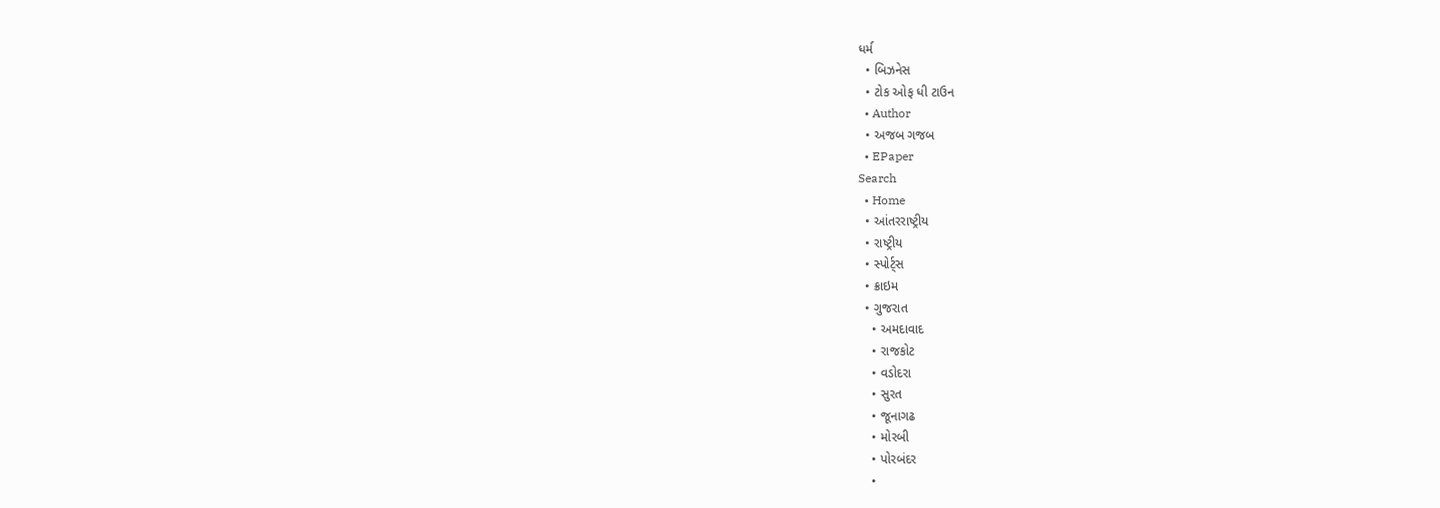ધર્મ
  • બિઝનેસ
  • ટોક ઓફ ધી ટાઉન
  • Author
  • અજબ ગજબ
  • EPaper
Search
  • Home
  • આંતરરાષ્ટ્રીય
  • રાષ્ટ્રીય
  • સ્પોર્ટ્સ
  • ક્રાઇમ
  • ગુજરાત
    • અમદાવાદ
    • રાજકોટ
    • વડોદરા
    • સુરત
    • જૂનાગઢ
    • મોરબી
    • પોરબંદર
    •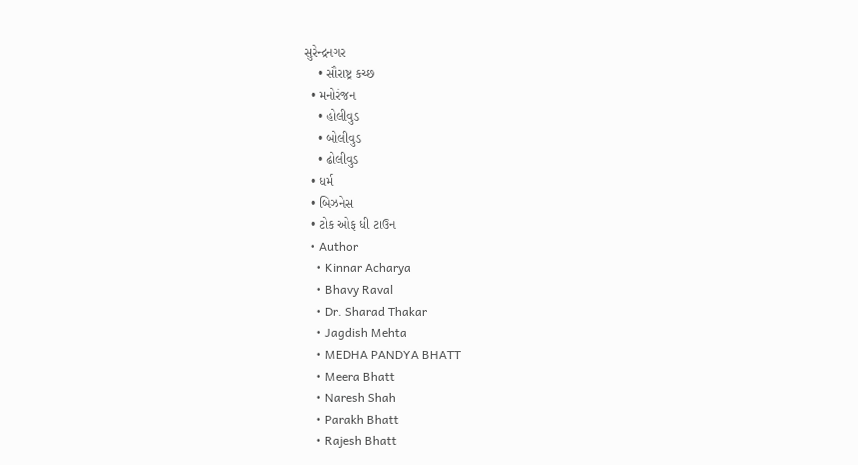સુરેન્દ્રનગર
    • સૌરાષ્ટ્ર કચ્છ
  • મનોરંજન
    • હોલીવુડ
    • બોલીવુડ
    • ઢોલીવુડ
  • ધર્મ
  • બિઝનેસ
  • ટોક ઓફ ધી ટાઉન
  • Author
    • Kinnar Acharya
    • Bhavy Raval
    • Dr. Sharad Thakar
    • Jagdish Mehta
    • MEDHA PANDYA BHATT
    • Meera Bhatt
    • Naresh Shah
    • Parakh Bhatt
    • Rajesh Bhatt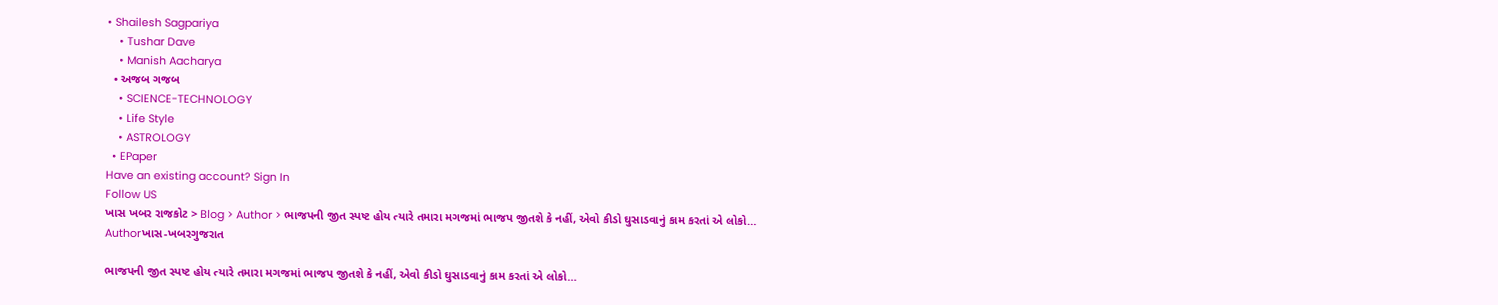• Shailesh Sagpariya
    • Tushar Dave
    • Manish Aacharya
  • અજબ ગજબ
    • SCIENCE-TECHNOLOGY
    • Life Style
    • ASTROLOGY
  • EPaper
Have an existing account? Sign In
Follow US
ખાસ ખબર રાજકોટ > Blog > Author > ભાજપની જીત સ્પષ્ટ હોય ત્યારે તમારા મગજમાં ભાજપ જીતશે કે નહીં, એવો કીડો ઘુસાડવાનું કામ કરતાં એ લોકો…
Authorખાસ-ખબરગુજરાત

ભાજપની જીત સ્પષ્ટ હોય ત્યારે તમારા મગજમાં ભાજપ જીતશે કે નહીં, એવો કીડો ઘુસાડવાનું કામ કરતાં એ લોકો…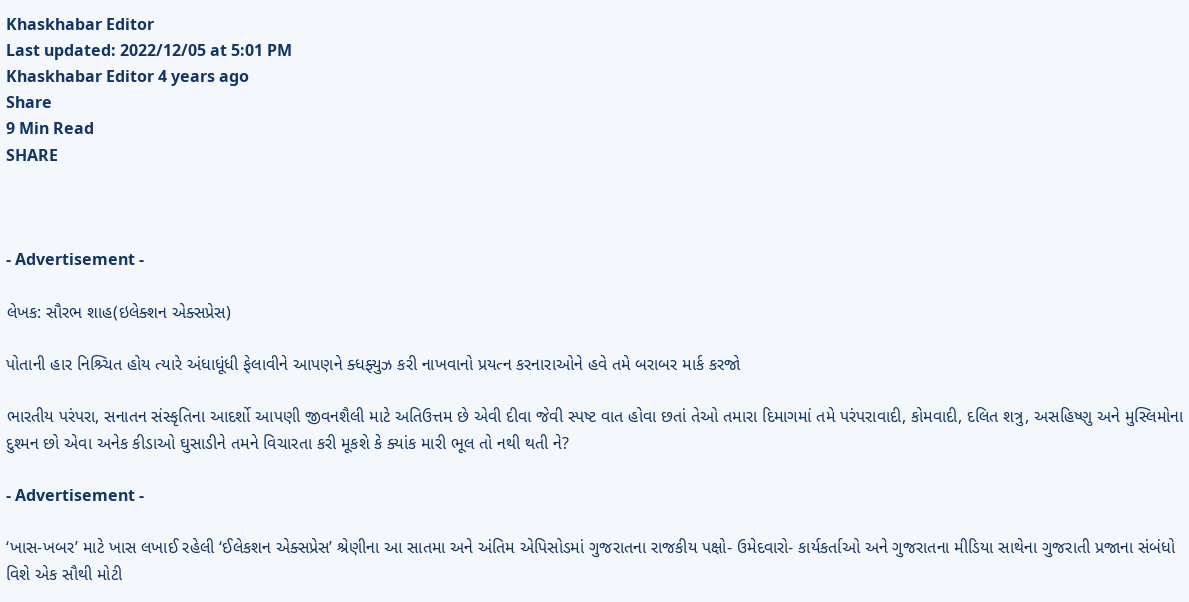Khaskhabar Editor
Last updated: 2022/12/05 at 5:01 PM
Khaskhabar Editor 4 years ago
Share
9 Min Read
SHARE



- Advertisement -

લેખક: સૌરભ શાહ(ઇલેક્શન એક્સપ્રેસ)

પોતાની હાર નિશ્ર્ચિત હોય ત્યારે અંધાધૂંધી ફેલાવીને આપણને ક્ધફ્યુઝ કરી નાખવાનો પ્રયત્ન કરનારાઓને હવે તમે બરાબર માર્ક કરજો

ભારતીય પરંપરા, સનાતન સંસ્કૃતિના આદર્શો આપણી જીવનશૈલી માટે અતિઉત્તમ છે એવી દીવા જેવી સ્પષ્ટ વાત હોવા છતાં તેઓ તમારા દિમાગમાં તમે પરંપરાવાદી, કોમવાદી, દલિત શત્રુ, અસહિષ્ણુ અને મુસ્લિમોના દુશ્મન છો એવા અનેક કીડાઓ ઘુસાડીને તમને વિચારતા કરી મૂકશે કે ક્યાંક મારી ભૂલ તો નથી થતી ને?

- Advertisement -

‘ખાસ-ખબર’ માટે ખાસ લખાઈ રહેલી ‘ઈલેકશન એક્સપ્રેસ’ શ્રેણીના આ સાતમા અને અંતિમ એપિસોડમાં ગુજરાતના રાજકીય પક્ષો- ઉમેદવારો- કાર્યકર્તાઓ અને ગુજરાતના મીડિયા સાથેના ગુજરાતી પ્રજાના સંબંધો વિશે એક સૌથી મોટી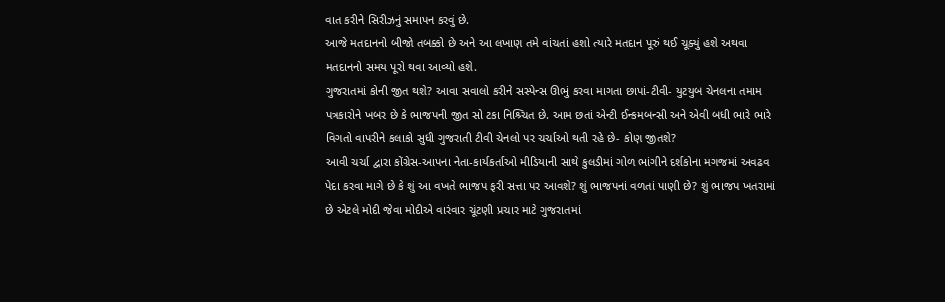વાત કરીને સિરીઝનું સમાપન કરવું છે.
આજે મતદાનનો બીજો તબક્કો છે અને આ લખાણ તમે વાંચતાં હશો ત્યારે મતદાન પૂરું થઈ ચૂક્યું હશે અથવા મતદાનનો સમય પૂરો થવા આવ્યો હશે.
ગુજરાતમાં કોની જીત થશે? આવા સવાલો કરીને સસ્પેન્સ ઊભું કરવા માગતા છાપાં-ટીવી- યુટયુબ ચેનલના તમામ પત્રકારોને ખબર છે કે ભાજપની જીત સો ટકા નિશ્ર્ચિત છે. આમ છતાં એન્ટી ઈન્કમબન્સી અને એવી બધી ભારે ભારે વિગતો વાપરીને કલાકો સુધી ગુજરાતી ટીવી ચેનલો પર ચર્ચાઓ થતી રહે છે- કોણ જીતશે?
આવી ચર્ચા દ્વારા કોંગ્રેસ-આપના નેતા-કાર્યકર્તાઓ મીડિયાની સાથે કુલડીમાં ગોળ ભાંગીને દર્શકોના મગજમાં અવઢવ પેદા કરવા માગે છે કે શું આ વખતે ભાજપ ફરી સત્તા પર આવશે? શું ભાજપનાં વળતાં પાણી છે? શું ભાજપ ખતરામાં છે એટલે મોદી જેવા મોદીએ વારંવાર ચૂંટણી પ્રચાર માટે ગુજરાતમાં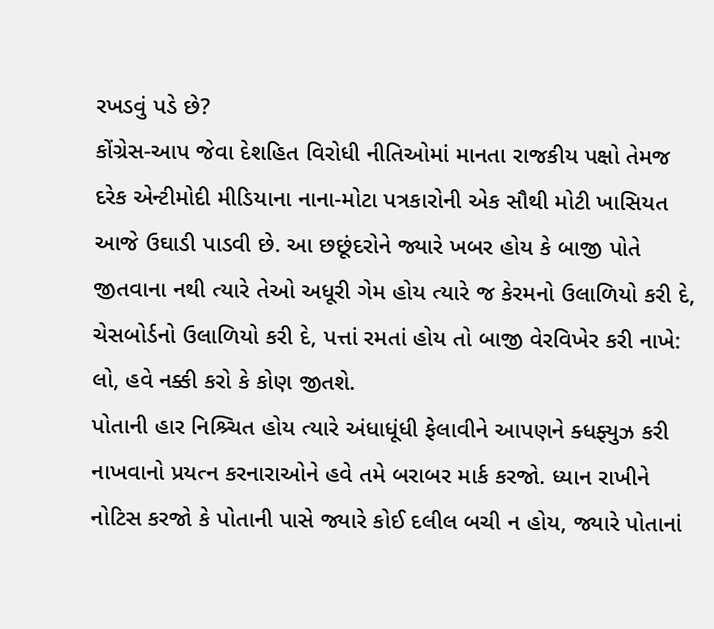રખડવું પડે છે?
કોંગ્રેસ-આપ જેવા દેશહિત વિરોધી નીતિઓમાં માનતા રાજકીય પક્ષો તેમજ દરેક એન્ટીમોદી મીડિયાના નાના-મોટા પત્રકારોની એક સૌથી મોટી ખાસિયત આજે ઉઘાડી પાડવી છે. આ છછૂંદરોને જ્યારે ખબર હોય કે બાજી પોતે જીતવાના નથી ત્યારે તેઓ અધૂરી ગેમ હોય ત્યારે જ કેરમનો ઉલાળિયો કરી દે, ચેસબોર્ડનો ઉલાળિયો કરી દે, પત્તાં રમતાં હોય તો બાજી વેરવિખેર કરી નાખે: લો, હવે નક્કી કરો કે કોણ જીતશે.
પોતાની હાર નિશ્ર્ચિત હોય ત્યારે અંધાધૂંધી ફેલાવીને આપણને ક્ધફ્યુઝ કરી નાખવાનો પ્રયત્ન કરનારાઓને હવે તમે બરાબર માર્ક કરજો. ધ્યાન રાખીને નોટિસ કરજો કે પોતાની પાસે જ્યારે કોઈ દલીલ બચી ન હોય, જ્યારે પોતાનાં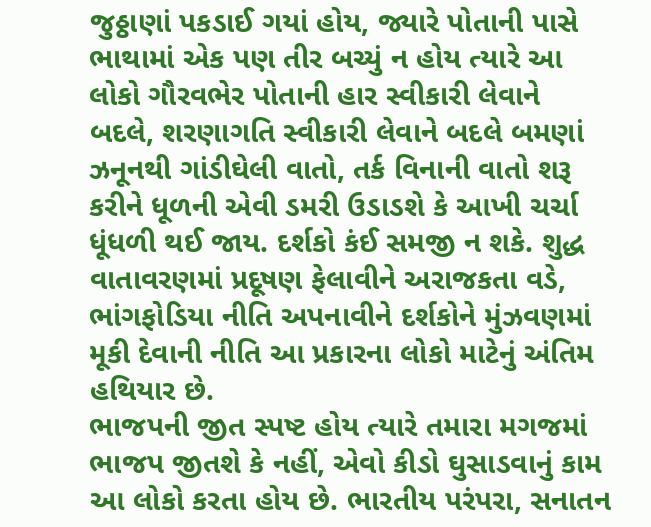જુઠ્ઠાણાં પકડાઈ ગયાં હોય, જ્યારે પોતાની પાસે ભાથામાં એક પણ તીર બચ્યું ન હોય ત્યારે આ લોકો ગૌરવભેર પોતાની હાર સ્વીકારી લેવાને બદલે, શરણાગતિ સ્વીકારી લેવાને બદલે બમણાં ઝનૂનથી ગાંડીઘેલી વાતો, તર્ક વિનાની વાતો શરૂ કરીને ધૂળની એવી ડમરી ઉડાડશે કે આખી ચર્ચા ધૂંધળી થઈ જાય. દર્શકો કંઈ સમજી ન શકે. શુદ્ધ વાતાવરણમાં પ્રદૂષણ ફેલાવીને અરાજકતા વડે, ભાંગફોડિયા નીતિ અપનાવીને દર્શકોને મુંઝવણમાં મૂકી દેવાની નીતિ આ પ્રકારના લોકો માટેનું અંતિમ હથિયાર છે.
ભાજપની જીત સ્પષ્ટ હોય ત્યારે તમારા મગજમાં ભાજપ જીતશે કે નહીં, એવો કીડો ઘુસાડવાનું કામ આ લોકો કરતા હોય છે. ભારતીય પરંપરા, સનાતન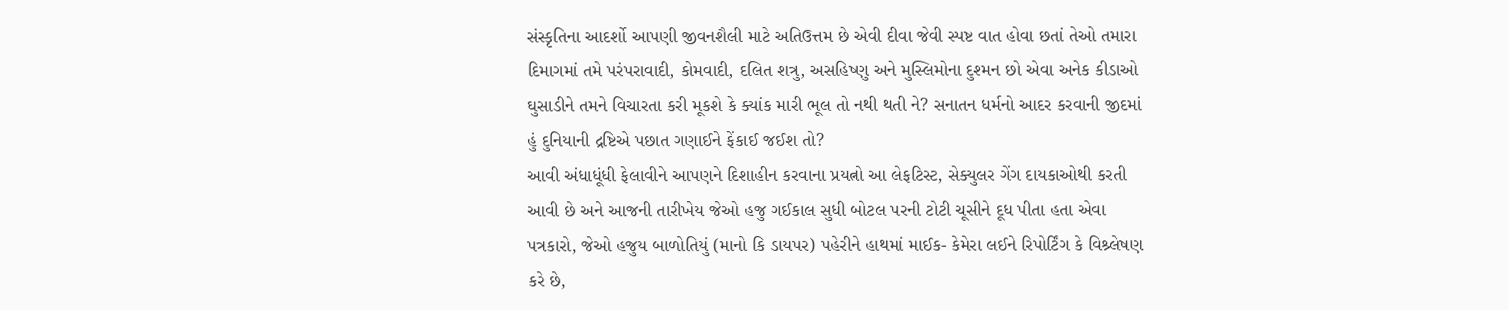સંસ્કૃતિના આદર્શો આપણી જીવનશૈલી માટે અતિઉત્તમ છે એવી દીવા જેવી સ્પષ્ટ વાત હોવા છતાં તેઓ તમારા દિમાગમાં તમે પરંપરાવાદી, કોમવાદી, દલિત શત્રુ, અસહિષ્ણુ અને મુસ્લિમોના દુશ્મન છો એવા અનેક કીડાઓ ઘુસાડીને તમને વિચારતા કરી મૂકશે કે ક્યાંક મારી ભૂલ તો નથી થતી ને? સનાતન ધર્મનો આદર કરવાની જીદમાં હું દુનિયાની દ્રષ્ટિએ પછાત ગણાઈને ફેંકાઈ જઈશ તો?
આવી અંધાધૂંધી ફેલાવીને આપણને દિશાહીન કરવાના પ્રયત્નો આ લેફટિસ્ટ, સેક્યુલર ગેંગ દાયકાઓથી કરતી આવી છે અને આજની તારીખેય જેઓ હજુ ગઈકાલ સુધી બોટલ પરની ટોટી ચૂસીને દૂધ પીતા હતા એવા પત્રકારો, જેઓ હજુય બાળોતિયું (માનો કિ ડાયપર) પહેરીને હાથમાં માઈક- કેમેરા લઈને રિપોર્ટિંગ કે વિશ્ર્લેષણ કરે છે,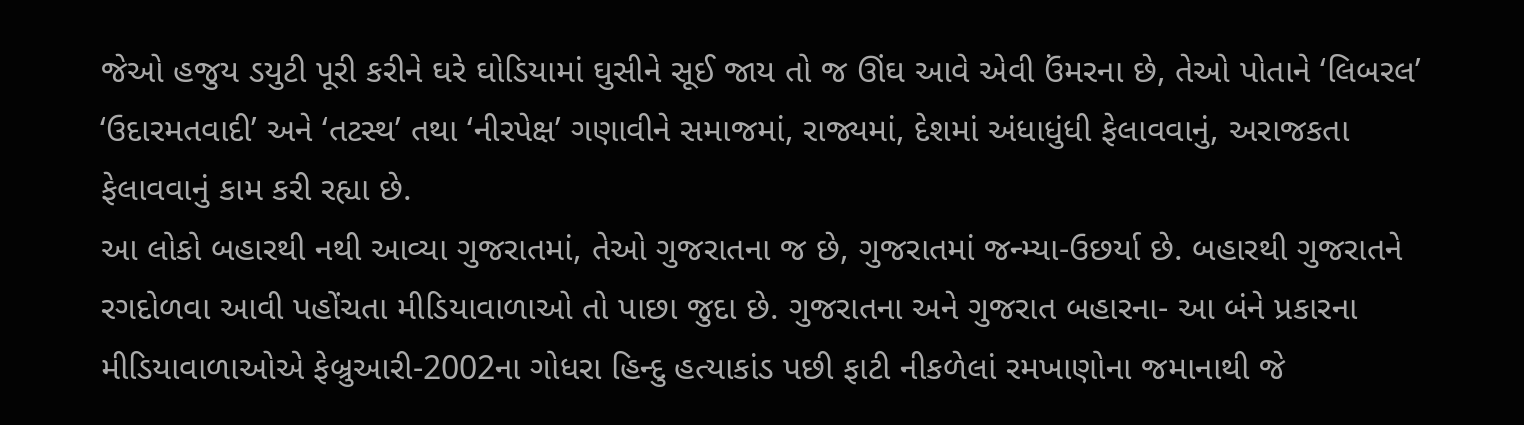જેઓ હજુય ડયુટી પૂરી કરીને ઘરે ઘોડિયામાં ઘુસીને સૂઈ જાય તો જ ઊંઘ આવે એવી ઉંમરના છે, તેઓ પોતાને ‘લિબરલ’ ‘ઉદારમતવાદી’ અને ‘તટસ્થ’ તથા ‘નીરપેક્ષ’ ગણાવીને સમાજમાં, રાજ્યમાં, દેશમાં અંધાધુંધી ફેલાવવાનું, અરાજકતા ફેલાવવાનું કામ કરી રહ્યા છે.
આ લોકો બહારથી નથી આવ્યા ગુજરાતમાં, તેઓ ગુજરાતના જ છે, ગુજરાતમાં જન્મ્યા-ઉછર્યા છે. બહારથી ગુજરાતને રગદોળવા આવી પહોંચતા મીડિયાવાળાઓ તો પાછા જુદા છે. ગુજરાતના અને ગુજરાત બહારના- આ બંને પ્રકારના મીડિયાવાળાઓએ ફેબ્રુઆરી-2002ના ગોધરા હિન્દુ હત્યાકાંડ પછી ફાટી નીકળેલાં રમખાણોના જમાનાથી જે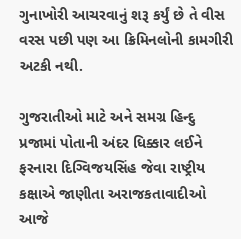ગુનાખોરી આચરવાનું શરૂ કર્યું છે તે વીસ
વરસ પછી પણ આ ક્રિમિનલોની કામગીરી અટકી નથી.

ગુજરાતીઓ માટે અને સમગ્ર હિન્દુ પ્રજામાં પોતાની અંદર ધિક્કાર લઈને ફરનારા દિગ્વિજયસિંહ જેવા રાષ્ટ્રીય કક્ષાએ જાણીતા અરાજકતાવાદીઓ આજે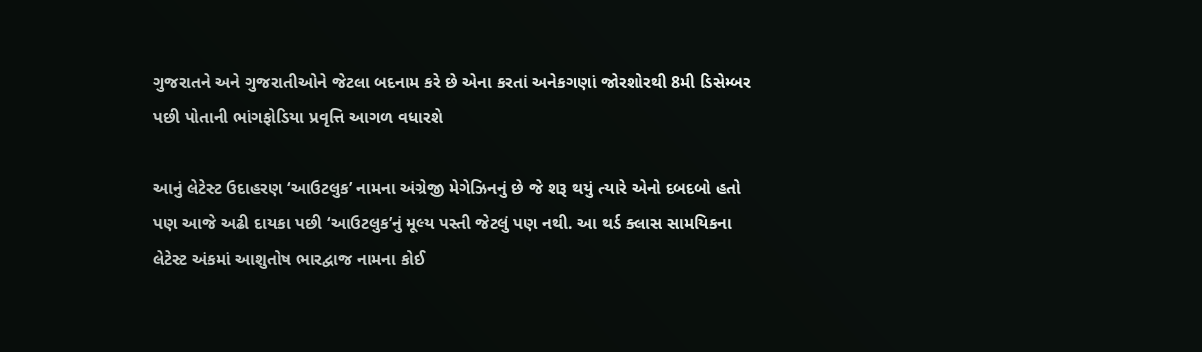ગુજરાતને અને ગુજરાતીઓને જેટલા બદનામ કરે છે એના કરતાં અનેકગણાં જોરશોરથી 8મી ડિસેમ્બર પછી પોતાની ભાંગફોડિયા પ્રવૃત્તિ આગળ વધારશે

આનું લેટેસ્ટ ઉદાહરણ ‘આઉટલુક’ નામના અંગ્રેજી મેગેઝિનનું છે જે શરૂ થયું ત્યારે એનો દબદબો હતો પણ આજે અઢી દાયકા પછી ‘આઉટલુક’નું મૂલ્ય પસ્તી જેટલું પણ નથી. આ થર્ડ ક્લાસ સામયિકના લેટેસ્ટ અંકમાં આશુતોષ ભારદ્વાજ નામના કોઈ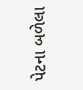પેટના બળેલા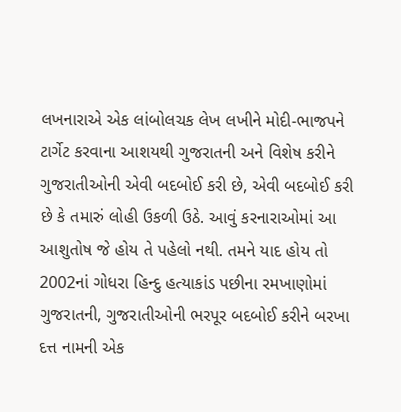લખનારાએ એક લાંબોલચક લેખ લખીને મોદી-ભાજપને ટાર્ગેટ કરવાના આશયથી ગુજરાતની અને વિશેષ કરીને ગુજરાતીઓની એવી બદબોઈ કરી છે, એવી બદબોઈ કરી છે કે તમારું લોહી ઉકળી ઉઠે. આવું કરનારાઓમાં આ આશુતોષ જે હોય તે પહેલો નથી. તમને યાદ હોય તો 2002નાં ગોધરા હિન્દુ હત્યાકાંડ પછીના રમખાણોમાં ગુજરાતની, ગુજરાતીઓની ભરપૂર બદબોઈ કરીને બરખા દત્ત નામની એક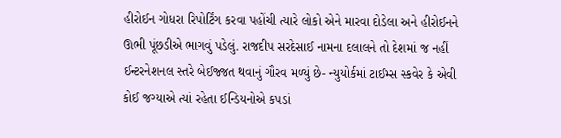હીરોઈન ગોધરા રિપોર્ટિંગ કરવા પહોંચી ત્યારે લોકો એને મારવા દોડેલા અને હીરોઈનને ઊભી પૂંછડીએ ભાગવું પડેલું. રાજદીપ સરદેસાઈ નામના દલાલને તો દેશમાં જ નહીં ઈન્ટરનેશનલ સ્તરે બેઈજ્જત થવાનું ગૌરવ મળ્યું છે- ન્યુયોર્કમાં ટાઈમ્સ સ્કવેર કે એવી કોઈ જગ્યાએ ત્યાં રહેતા ઈન્ડિયનોએ કપડાં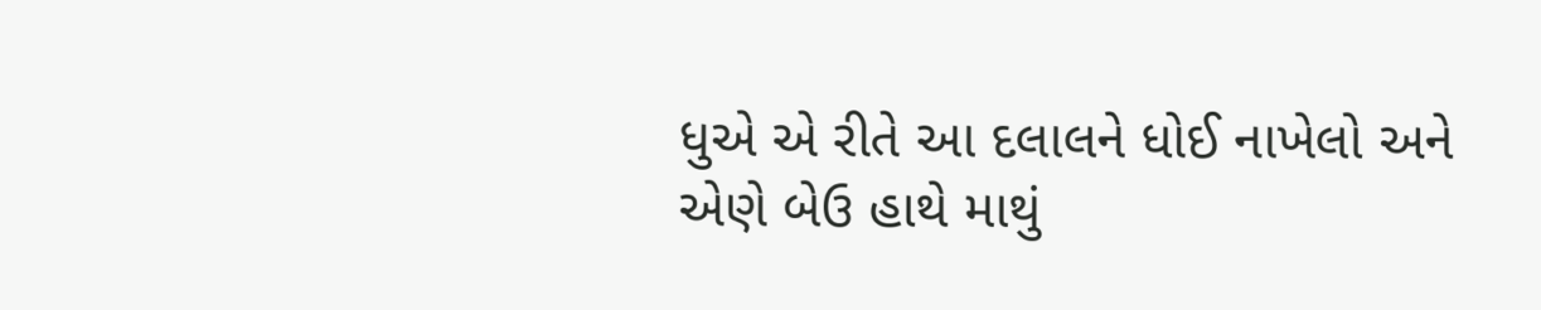ધુએ એ રીતે આ દલાલને ધોઈ નાખેલો અને એણે બેઉ હાથે માથું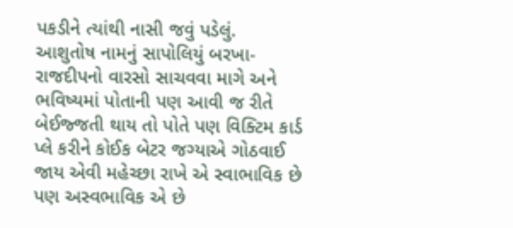પકડીને ત્યાંથી નાસી જવું પડેલું.
આશુતોષ નામનું સાપોલિયું બરખા-રાજદીપનો વારસો સાચવવા માગે અને ભવિષ્યમાં પોતાની પણ આવી જ રીતે બેઈજ્જતી થાય તો પોતે પણ વિક્ટિમ કાર્ડ પ્લે કરીને કોઈક બેટર જગ્યાએ ગોઠવાઈ જાય એવી મહેચ્છા રાખે એ સ્વાભાવિક છે પણ અસ્વભાવિક એ છે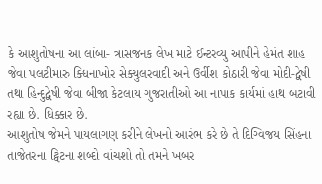કે આશુતોષના આ લાંબા- ત્રાસજનક લેખ માટે ઈન્ટરવ્યુ આપીને હેમંત શાહ જેવા પલટીમારુ ક્ધિનાખોર સેક્યુલરવાદી અને ઉર્વીશ કોઠારી જેવા મોદી-દ્વેષી તથા હિન્દુદ્વેષી જેવા બીજા કેટલાય ગુજરાતીઓ આ નાપાક કાર્યમાં હાથ બટાવી રહ્યા છે. ધિક્કાર છે.
આશુતોષ જેમને પાયલાગણ કરીને લેખનો આરંભ કરે છે તે દિગ્વિજય સિંહના તાજેતરના ટ્વિટના શબ્દો વાંચશો તો તમને ખબર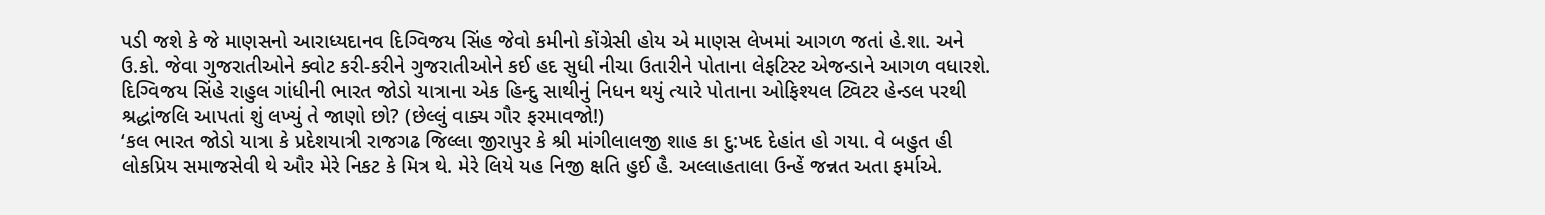પડી જશે કે જે માણસનો આરાધ્યદાનવ દિગ્વિજય સિંહ જેવો કમીનો કોંગ્રેસી હોય એ માણસ લેખમાં આગળ જતાં હે.શા. અને ઉ.કો. જેવા ગુજરાતીઓને ક્વોટ કરી-કરીને ગુજરાતીઓને કઈ હદ સુધી નીચા ઉતારીને પોતાના લેફટિસ્ટ એજન્ડાને આગળ વધારશે.
દિગ્વિજય સિંહે રાહુલ ગાંધીની ભારત જોડો યાત્રાના એક હિન્દુ સાથીનું નિધન થયું ત્યારે પોતાના ઓફિશ્યલ ટ્વિટર હેન્ડલ પરથી શ્રદ્ધાંજલિ આપતાં શું લખ્યું તે જાણો છો? (છેલ્લું વાક્ય ગૌર ફરમાવજો!)
‘કલ ભારત જોડો યાત્રા કે પ્રદેશયાત્રી રાજગઢ જિલ્લા જીરાપુર કે શ્રી માંગીલાલજી શાહ કા દુ:ખદ દેહાંત હો ગયા. વે બહુત હી લોકપ્રિય સમાજસેવી થે ઔર મેરે નિકટ કે મિત્ર થે. મેરે લિયે યહ નિજી ક્ષતિ હુઈ હૈ. અલ્લાહતાલા ઉન્હેં જન્નત અતા ફર્માએ.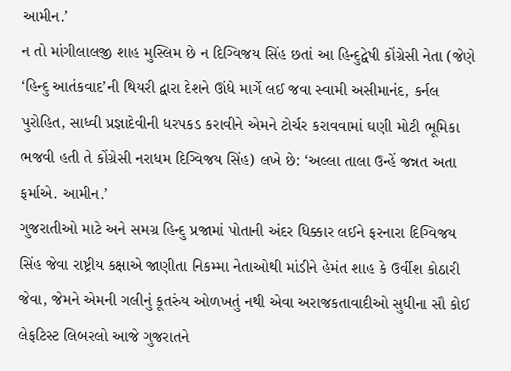આમીન.’
ન તો માંગીલાલજી શાહ મુસ્લિમ છે ન દિગ્વિજય સિંહ છતાં આ હિન્દુદ્વેષી કોંગ્રેસી નેતા (જેણે ‘હિન્દુ આતંકવાદ’ની થિયરી દ્વારા દેશને ઊંધે માર્ગે લઈ જવા સ્વામી અસીમાનંદ, કર્નલ પુરોહિત, સાધ્વી પ્રજ્ઞાદેવીની ધરપકડ કરાવીને એમને ટોર્ચર કરાવવામાં ઘણી મોટી ભૂમિકા ભજવી હતી તે કોંગ્રેસી નરાધમ દિગ્વિજય સિંહ) લખે છે: ‘અલ્લા તાલા ઉન્હેં જન્નત અતા ફર્માએ. આમીન.’
ગુજરાતીઓ માટે અને સમગ્ર હિન્દુ પ્રજામાં પોતાની અંદર ધિક્કાર લઈને ફરનારા દિગ્વિજય સિંહ જેવા રાષ્ટ્રીય કક્ષાએ જાણીતા નિકમ્મા નેતાઓથી માંડીને હેમંત શાહ કે ઉર્વીશ કોઠારી જેવા, જેમને એમની ગલીનું કૂતરુંય ઓળખતું નથી એવા અરાજકતાવાદીઓ સુધીના સૌ કોઈ લેફટિસ્ટ લિબરલો આજે ગુજરાતને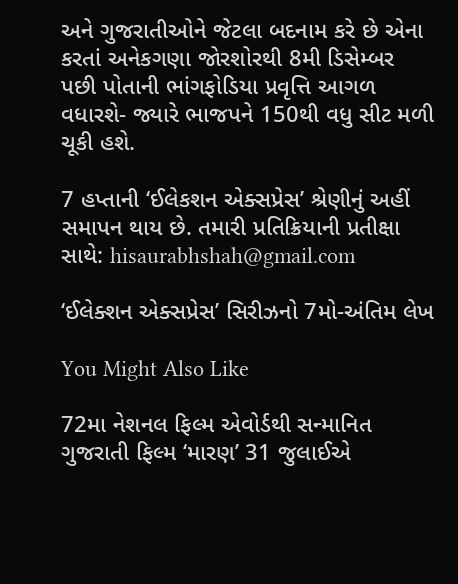અને ગુજરાતીઓને જેટલા બદનામ કરે છે એના કરતાં અનેકગણા જોરશોરથી 8મી ડિસેમ્બર પછી પોતાની ભાંગફોડિયા પ્રવૃત્તિ આગળ વધારશે- જ્યારે ભાજપને 150થી વધુ સીટ મળી ચૂકી હશે.

7 હપ્તાની ‘ઈલેકશન એક્સપ્રેસ’ શ્રેણીનું અહીં સમાપન થાય છે. તમારી પ્રતિક્રિયાની પ્રતીક્ષા સાથે: hisaurabhshah@gmail.com

‘ઈલેક્શન એક્સપ્રેસ’ સિરીઝનો 7મો-અંતિમ લેખ

You Might Also Like

72મા નેશનલ ફિલ્મ એવોર્ડથી સન્માનિત ગુજરાતી ફિલ્મ ‘મારણ’ 31 જુલાઈએ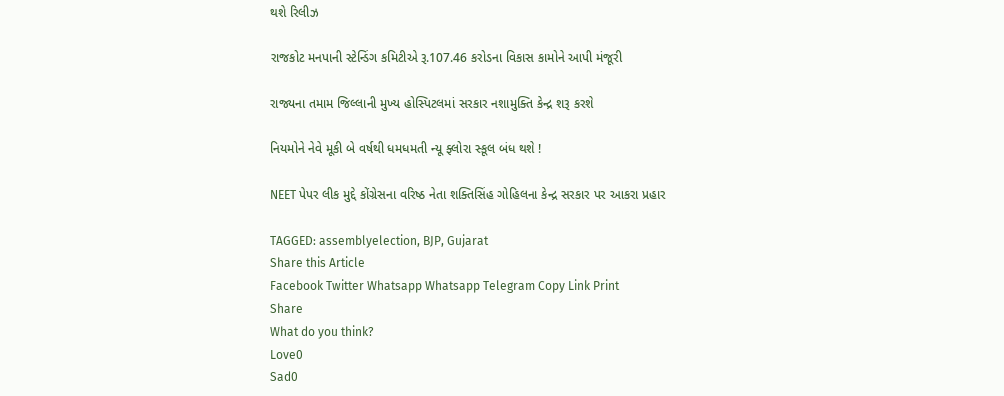થશે રિલીઝ

રાજકોટ મનપાની સ્ટેન્ડિંગ કમિટીએ રૂ.107.46 કરોડના વિકાસ કામોને આપી મંજૂરી

રાજ્યના તમામ જિલ્લાની મુખ્ય હોસ્પિટલમાં સરકાર નશામુક્તિ કેન્દ્ર શરૂ કરશે

નિયમોને નેવે મૂકી બે વર્ષથી ધમધમતી ન્યૂ ફ્લોરા સ્કૂલ બંધ થશે !

NEET પેપર લીક મુદ્દે કોંગ્રેસના વરિષ્ઠ નેતા શક્તિસિંહ ગોહિલના કેન્દ્ર સરકાર પર આકરા પ્રહાર

TAGGED: assemblyelection, BJP, Gujarat
Share this Article
Facebook Twitter Whatsapp Whatsapp Telegram Copy Link Print
Share
What do you think?
Love0
Sad0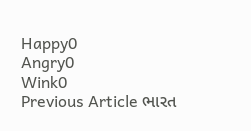Happy0
Angry0
Wink0
Previous Article ભારત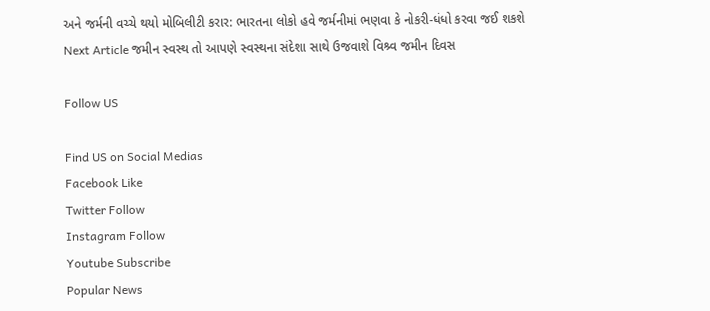અને જર્મની વચ્ચે થયો મોબિલીટી કરાર: ભારતના લોકો હવે જર્મનીમાં ભણવા કે નોકરી-ધંધો કરવા જઈ શકશે
Next Article જમીન સ્વસ્થ તો આપણે સ્વસ્થના સંદેશા સાથે ઉજવાશે વિશ્ર્વ જમીન દિવસ

Follow US

Find US on Social Medias
Facebook Like
Twitter Follow
Instagram Follow
Youtube Subscribe
Popular News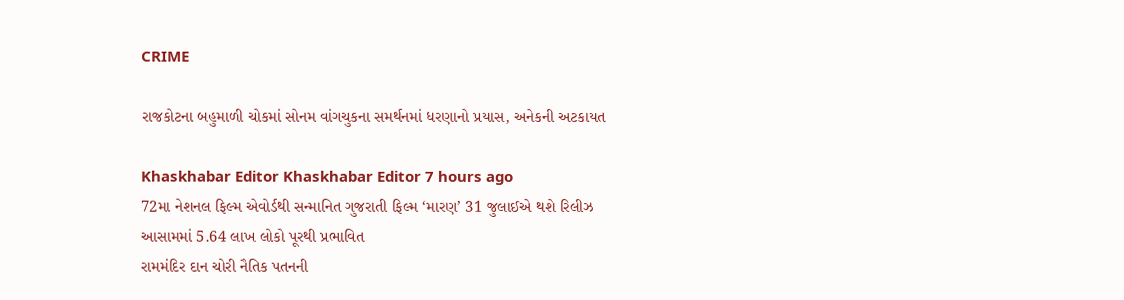CRIME

રાજકોટના બહુમાળી ચોકમાં સોનમ વાંગચુકના સમર્થનમાં ધરણાનો પ્રયાસ, અનેકની અટકાયત

Khaskhabar Editor Khaskhabar Editor 7 hours ago
72મા નેશનલ ફિલ્મ એવોર્ડથી સન્માનિત ગુજરાતી ફિલ્મ ‘મારણ’ 31 જુલાઈએ થશે રિલીઝ
આસામમાં 5.64 લાખ લોકો પૂરથી પ્રભાવિત
રામમંદિર દાન ચોરી નૈતિક પતનની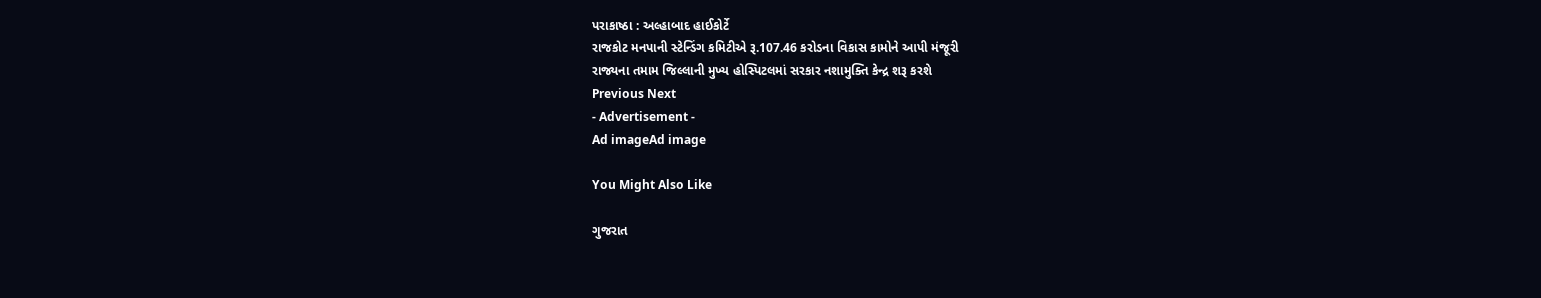પરાકાષ્ઠા : અલ્હાબાદ હાઈકોર્ટે
રાજકોટ મનપાની સ્ટેન્ડિંગ કમિટીએ રૂ.107.46 કરોડના વિકાસ કામોને આપી મંજૂરી
રાજ્યના તમામ જિલ્લાની મુખ્ય હોસ્પિટલમાં સરકાર નશામુક્તિ કેન્દ્ર શરૂ કરશે
Previous Next
- Advertisement -
Ad imageAd image

You Might Also Like

ગુજરાત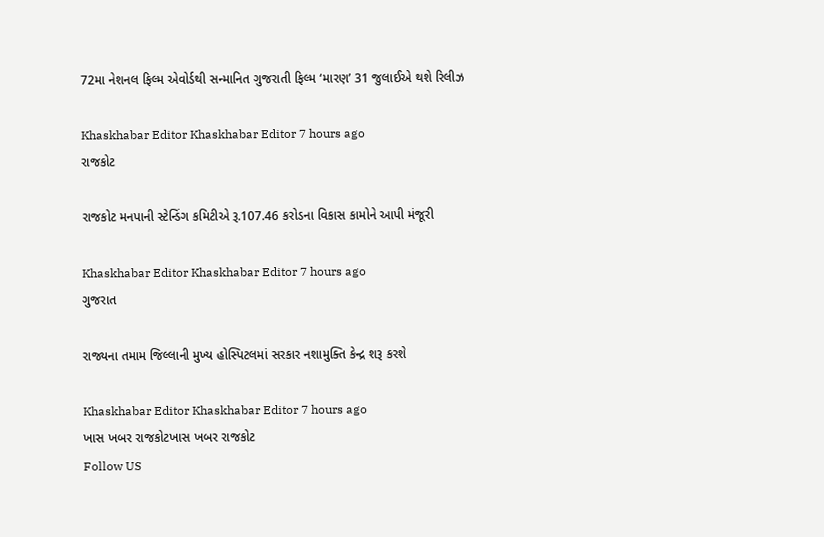72મા નેશનલ ફિલ્મ એવોર્ડથી સન્માનિત ગુજરાતી ફિલ્મ ‘મારણ’ 31 જુલાઈએ થશે રિલીઝ

Khaskhabar Editor Khaskhabar Editor 7 hours ago
રાજકોટ

રાજકોટ મનપાની સ્ટેન્ડિંગ કમિટીએ રૂ.107.46 કરોડના વિકાસ કામોને આપી મંજૂરી

Khaskhabar Editor Khaskhabar Editor 7 hours ago
ગુજરાત

રાજ્યના તમામ જિલ્લાની મુખ્ય હોસ્પિટલમાં સરકાર નશામુક્તિ કેન્દ્ર શરૂ કરશે

Khaskhabar Editor Khaskhabar Editor 7 hours ago
ખાસ ખબર રાજકોટખાસ ખબર રાજકોટ
Follow US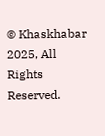© Khaskhabar 2025, All Rights Reserved.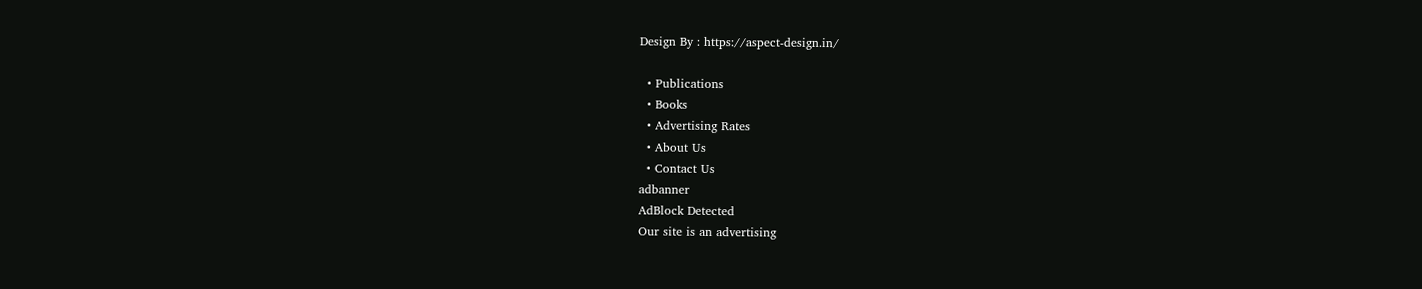Design By : https://aspect-design.in/

  • Publications
  • Books
  • Advertising Rates
  • About Us
  • Contact Us
adbanner
AdBlock Detected
Our site is an advertising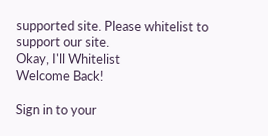supported site. Please whitelist to support our site.
Okay, I'll Whitelist
Welcome Back!

Sign in to your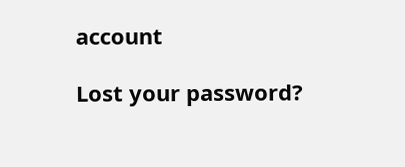account

Lost your password?